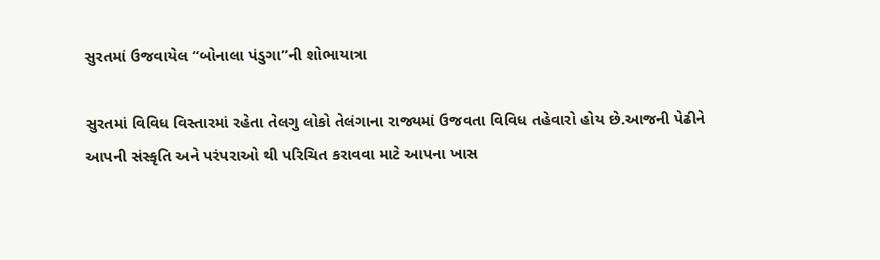સુરતમાં ઉજવાયેલ “બોનાલા પંડુગા”ની શોભાયાત્રા

સુરતમાં વિવિધ વિસ્તારમાં રહેતા તેલગુ લોકો તેલંગાના રાજ્યમાં ઉજવતા વિવિધ તહેવારો હોય છે.આજની પેઢીને આપની સંસ્કૃતિ અને પરંપરાઓ થી પરિચિત કરાવવા માટે આપના ખાસ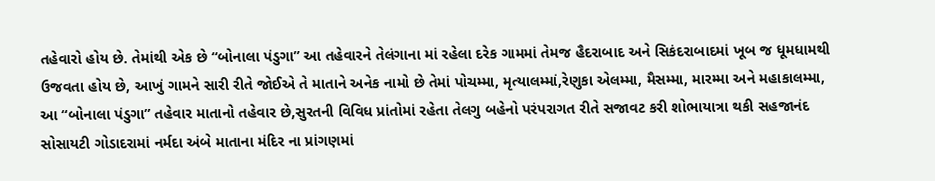તહેવારો હોય છે. તેમાંથી એક છે “બોનાલા પંડુગા” આ તહેવારને તેલંગાના માં રહેલા દરેક ગામમાં તેમજ હૈદરાબાદ અને સિકંદરાબાદમાં ખૂબ જ ધૂમધામથી ઉજવતા હોય છે, આખું ગામને સારી રીતે જોઈએ તે માતાને અનેક નામો છે તેમાં પોચમ્મા, મૃત્યાલમ્માં,રેણુકા એલમ્મા, મૈસમ્મા, મારમ્મા અને મહાકાલમ્મા,
આ “બોનાલા પંડુગા” તહેવાર માતાનો તહેવાર છે,સુરતની વિવિધ પ્રાંતોમાં રહેતા તેલગુ બહેનો પરંપરાગત રીતે સજાવટ કરી શોભાયાત્રા થકી સહજાનંદ સોસાયટી ગોડાદરામાં નર્મદા અંબે માતાના મંદિર ના પ્રાંગણમાં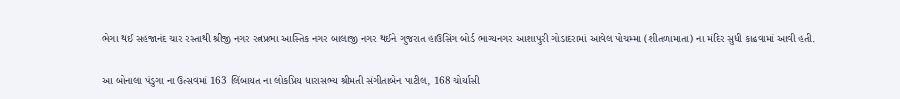ભેગા થઈ સહજાનંદ ચાર રસ્તાથી શ્રીજી નગર રત્નપ્રભા આસ્તિક નગર બાલાજી નગર થઈને ગુજરાત હાઉસિંગ બોર્ડ ભાગ્યનગર આશાપુરી ગોડાદરામાં આવેલ પોચમ્મા (શીતળામાતા) ના મંદિર સુધી કાઢવામાં આવી હતી.

આ બોનાલા પંડુગા ના ઉત્સવમાં 163 લિંબાયત ના લોકપ્રિય ધારાસભ્ય શ્રીમતી સંગીતાબેન પાટીલ, 168 ચોર્યાસી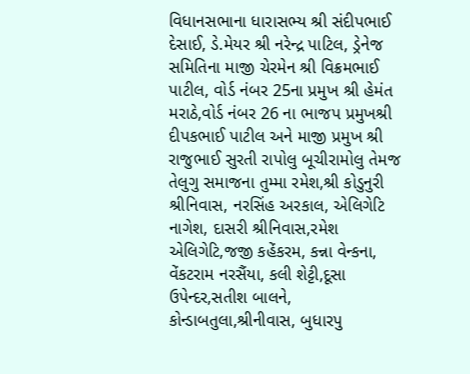વિધાનસભાના ધારાસભ્ય શ્રી સંદીપભાઈ દેસાઈ, ડે.મેયર શ્રી નરેન્દ્ર પાટિલ, ડ્રેનેજ સમિતિના માજી ચેરમેન શ્રી વિક્રમભાઈ પાટીલ, વોર્ડ નંબર 25ના પ્રમુખ શ્રી હેમંત મરાઠે,વોર્ડ નંબર 26 ના ભાજપ પ્રમુખશ્રી દીપકભાઈ પાટીલ અને માજી પ્રમુખ શ્રી રાજુભાઈ સુરતી રાપોલુ બૂચીરામોલુ તેમજ તેલુગુ સમાજના તુમ્મા રમેશ,શ્રી કોડુનુરી શ્રીનિવાસ, નરસિંહ અરકાલ, એલિગેટિ નાગેશ, દાસરી શ્રીનિવાસ,રમેશ એલિગેટિ,જજી કહેંકરમ, કન્ના વેન્કના, વેંકટરામ નરસૈંયા, કલી શેટ્ટી,દૂસા ઉપેન્દર,સતીશ બાલને, કોન્ડાબતુલા,શ્રીનીવાસ, બુધારપુ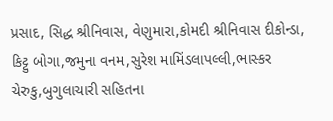પ્રસાદ, સિદ્ધ શ્રીનિવાસ, વેણુમારા,કોમદી શ્રીનિવાસ દીકોન્ડા, કિટ્ટુ બોગા,જમુના વનમ,સુરેશ મામિંડલાપલ્લી,ભાસ્કર ચેરુકુ,બુગુલાચારી સહિતના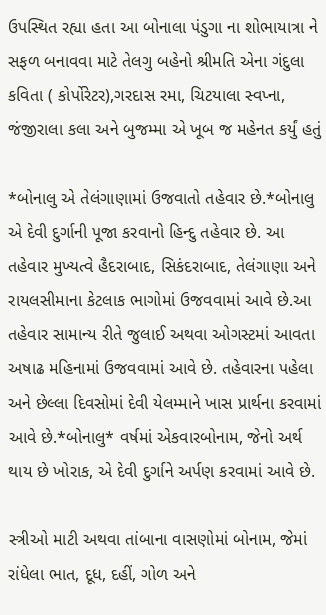ઉપસ્થિત રહ્યા હતા આ બોનાલા પંડુગા ના શોભાયાત્રા ને સફળ બનાવવા માટે તેલગુ બહેનો શ્રીમતિ એના ગંદુલા કવિતા ( કોર્પોરેટર),ગરદાસ રમા, ચિટયાલા સ્વપ્ના, જંજીરાલા કલા અને બુજમ્મા એ ખૂબ જ મહેનત કર્યું હતું

*બોનાલુ એ તેલંગાણામાં ઉજવાતો તહેવાર છે.*બોનાલુ એ દેવી દુર્ગાની પૂજા કરવાનો હિન્દુ તહેવાર છે. આ તહેવાર મુખ્યત્વે હૈદરાબાદ, સિકંદરાબાદ, તેલંગાણા અને રાયલસીમાના કેટલાક ભાગોમાં ઉજવવામાં આવે છે.આ તહેવાર સામાન્ય રીતે જુલાઈ અથવા ઓગસ્ટમાં આવતા અષાઢ મહિનામાં ઉજવવામાં આવે છે. તહેવારના પહેલા અને છેલ્લા દિવસોમાં દેવી યેલમ્માને ખાસ પ્રાર્થના કરવામાં આવે છે.*બોનાલુ* વર્ષમાં એકવારબોનામ, જેનો અર્થ થાય છે ખોરાક, એ દેવી દુર્ગાને અર્પણ કરવામાં આવે છે.

સ્ત્રીઓ માટી અથવા તાંબાના વાસણોમાં બોનામ, જેમાં રાંધેલા ભાત, દૂધ, દહીં, ગોળ અને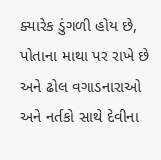ક્યારેક ડુંગળી હોય છે, પોતાના માથા પર રાખે છે અને ઢોલ વગાડનારાઓ અને નર્તકો સાથે દેવીના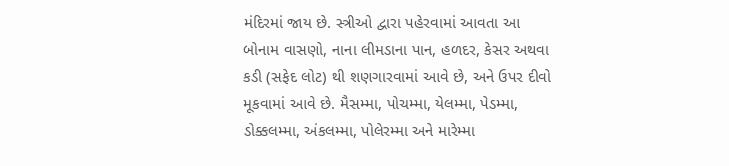મંદિરમાં જાય છે. સ્ત્રીઓ દ્વારા પહેરવામાં આવતા આ બોનામ વાસણો, નાના લીમડાના પાન, હળદર, કેસર અથવા કડી (સફેદ લોટ) થી શણગારવામાં આવે છે, અને ઉપર દીવો મૂકવામાં આવે છે. મૈસમ્મા, પોચમ્મા, યેલમ્મા, પેડમ્મા, ડોક્કલમ્મા, અંકલમ્મા, પોલેરમ્મા અને મારેમ્મા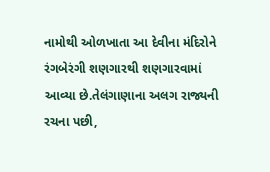નામોથી ઓળખાતા આ દેવીના મંદિરોને રંગબેરંગી શણગારથી શણગારવામાં આવ્યા છે.તેલંગાણાના અલગ રાજ્યની રચના પછી,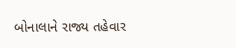બોનાલાને રાજ્ય તહેવાર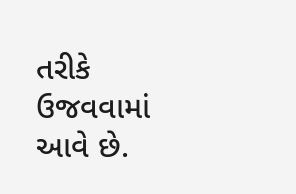તરીકે ઉજવવામાં આવે છે.